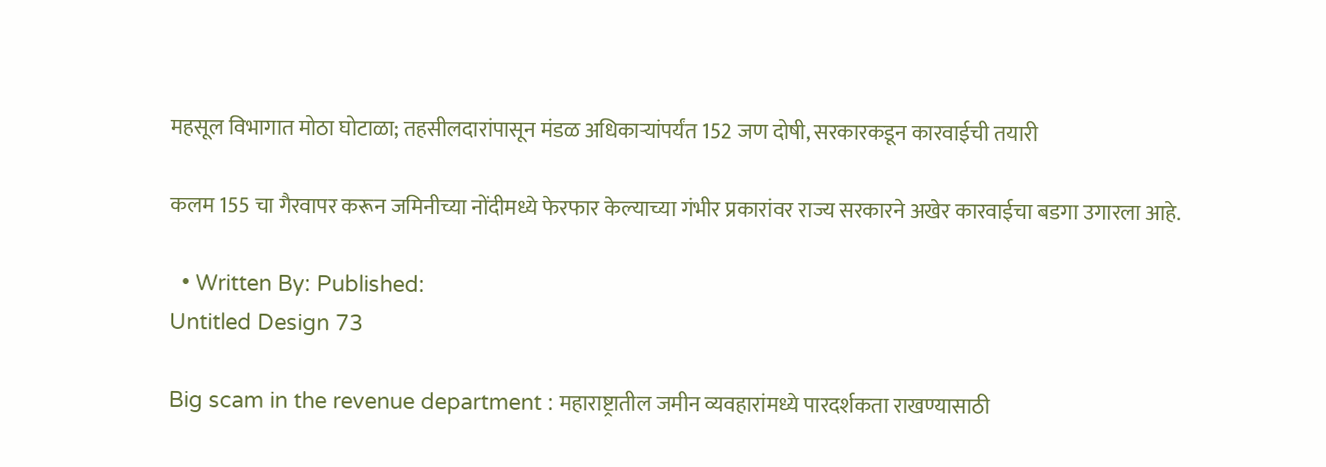महसूल विभागात मोठा घोटाळा; तहसीलदारांपासून मंडळ अधिकाऱ्यांपर्यंत 152 जण दोषी, सरकारकडून कारवाईची तयारी

कलम 155 चा गैरवापर करून जमिनीच्या नोंदीमध्ये फेरफार केल्याच्या गंभीर प्रकारांवर राज्य सरकारने अखेर कारवाईचा बडगा उगारला आहे.

  • Written By: Published:
Untitled Design 73

Big scam in the revenue department : महाराष्ट्रातील जमीन व्यवहारांमध्ये पारदर्शकता राखण्यासाठी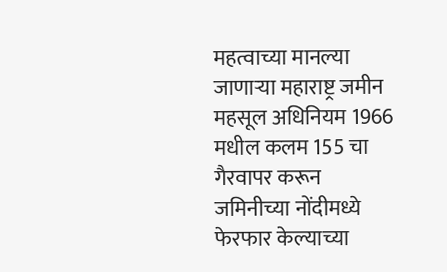महत्वाच्या मानल्या जाणाऱ्या महाराष्ट्र जमीन महसूल अधिनियम 1966 मधील कलम 155 चा गैरवापर करून जमिनीच्या नोंदीमध्ये फेरफार केल्याच्या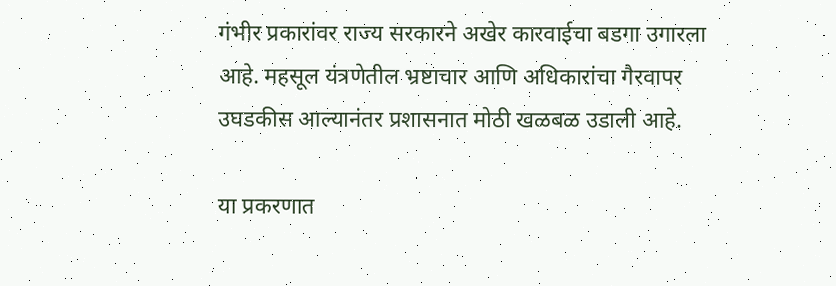गंभीर प्रकारांवर राज्य सरकारने अखेर कारवाईचा बडगा उगारला आहे. महसूल यंत्रणेतील भ्रष्टाचार आणि अधिकारांचा गैरवापर उघडकीस आल्यानंतर प्रशासनात मोठी खळबळ उडाली आहे.

या प्रकरणात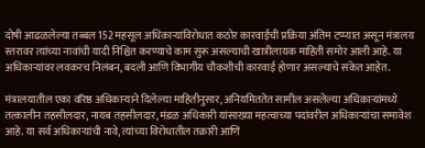दोषी आढळलेल्या तब्बल 152 महसूल अधिकाऱ्यांविरोधात कठोर कारवाईची प्रक्रिया अंतिम टप्प्यात असून मंत्रालय स्तरावर त्यांच्या नावांची यादी निश्चित करण्याचे काम सुरू असल्याची खात्रीलायक माहिती समोर आली आहे. या अधिकाऱ्यांवर लवकरच निलंबन, बदली आणि विभागीय चौकशीची कारवाई होणार असल्याचे संकेत आहेत.

मंत्रालयातील एका वरिष्ठ अधिकाऱ्याने दिलेल्या माहितीनुसार, अनियमिततेत सामील असलेल्या अधिकाऱ्यांमध्ये तत्कालीन तहसीलदार, नायब तहसीलदार, मंडळ अधिकारी यांसाख्या महत्वाच्या पदांवरील अधिकाऱ्यांचा समावेश आहे. या सर्व अधिकाऱ्यांची नावे, त्यांच्या विरोधातील तक्रारी आणि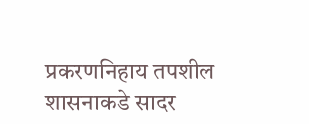प्रकरणनिहाय तपशील शासनाकडे सादर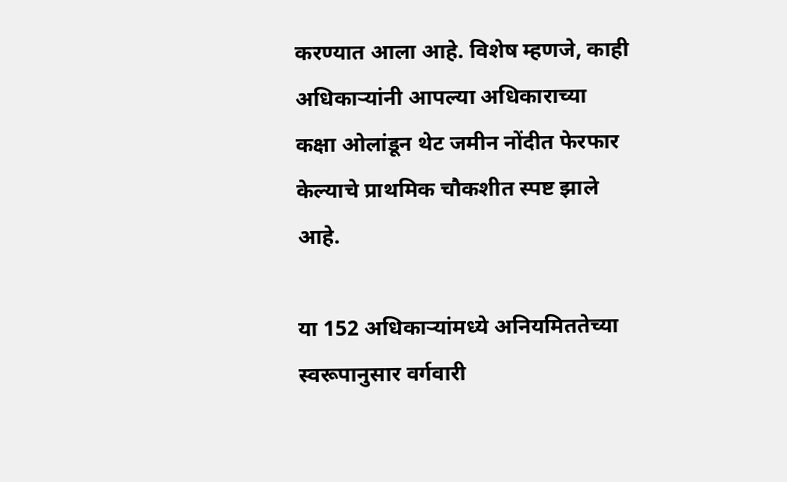करण्यात आला आहे. विशेष म्हणजे, काही अधिकाऱ्यांनी आपल्या अधिकाराच्या कक्षा ओलांडून थेट जमीन नोंदीत फेरफार केल्याचे प्राथमिक चौकशीत स्पष्ट झाले आहे.

या 152 अधिकाऱ्यांमध्ये अनियमिततेच्या स्वरूपानुसार वर्गवारी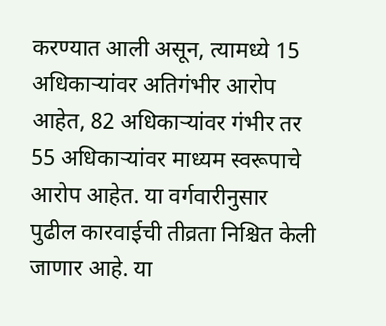करण्यात आली असून, त्यामध्ये 15 अधिकाऱ्यांवर अतिगंभीर आरोप आहेत, 82 अधिकाऱ्यांवर गंभीर तर 55 अधिकाऱ्यांवर माध्यम स्वरूपाचे आरोप आहेत. या वर्गवारीनुसार पुढील कारवाईची तीव्रता निश्चित केली जाणार आहे. या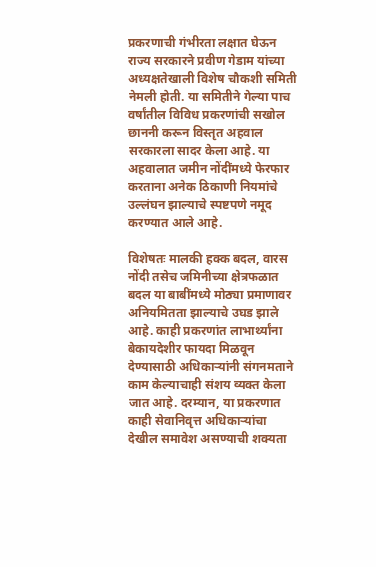प्रकरणाची गंभीरता लक्षात घेऊन राज्य सरकारने प्रवीण गेडाम यांच्या अध्यक्षतेखाली विशेष चौकशी समिती नेमली होती. या समितीने गेल्या पाच वर्षांतील विविध प्रकरणांची सखोल छाननी करून विस्तृत अहवाल सरकारला सादर केला आहे. या अहवालात जमीन नोंदींमध्ये फेरफार करताना अनेक ठिकाणी नियमांचे उल्लंघन झाल्याचे स्पष्टपणे नमूद करण्यात आले आहे.

विशेषतः मालकी हक्क बदल, वारस नोंदी तसेच जमिनीच्या क्षेत्रफळात बदल या बाबींमध्ये मोठ्या प्रमाणावर अनियमितता झाल्याचे उघड झाले आहे. काही प्रकरणांत लाभार्थ्यांना बेकायदेशीर फायदा मिळवून देण्यासाठी अधिकाऱ्यांनी संगनमताने काम केल्याचाही संशय व्यक्त केला जात आहे. दरम्यान, या प्रकरणात काही सेवानिवृत्त अधिकाऱ्यांचा देखील समावेश असण्याची शक्यता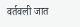वर्तवली जात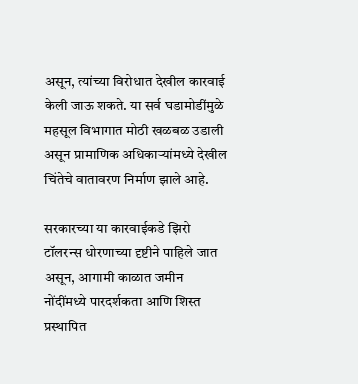असून, त्यांच्या विरोधात देखील कारवाई केली जाऊ शकते. या सर्व घडामोडींमुळे महसूल विभागात मोठी खळबळ उडाली असून प्रामाणिक अधिकाऱ्यांमध्ये देखील चिंतेचे वातावरण निर्माण झाले आहे.

सरकारच्या या कारवाईकडे झिरो टॉलरन्स धोरणाच्या दृष्टीने पाहिले जात असून, आगामी काळात जमीन नोंदींमध्ये पारदर्शकता आणि शिस्त प्रस्थापित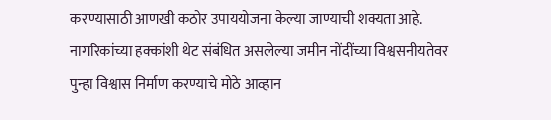करण्यासाठी आणखी कठोर उपाययोजना केल्या जाण्याची शक्यता आहे. नागरिकांच्या हक्कांशी थेट संबंधित असलेल्या जमीन नोंदींच्या विश्वसनीयतेवर पुन्हा विश्वास निर्माण करण्याचे मोठे आव्हान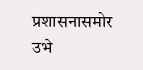प्रशासनासमोर उभे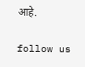आहे.

follow us